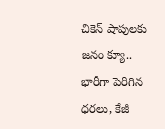చికెన్ షాపులకు జనం క్యూ.. భారీగా పెరిగిన ధరలు, కేజీ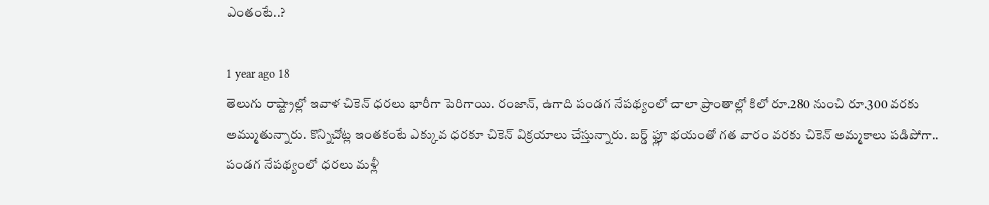ఎంతంటే..?

1 year ago 18
తెలుగు రాష్ట్రాల్లో ఇవాళ చికెన్ ధరలు భారీగా పెరిగాయి. రంజాన్, ఉగాది పండగ నేపథ్యంలో చాలా ప్రాంతాల్లో కిలో రూ.280 నుంచి రూ.300 వరకు అమ్ముతున్నారు. కొన్నిచోట్ల ఇంతకంటే ఎక్కువ ధరకూ చికెన్ విక్రయాలు చేస్తున్నారు. బర్డ్ ఫ్లూ భయంతో గత వారం వరకు చికెన్ అమ్మకాలు పడిపోగా.. పండగ నేపథ్యంలో ధరలు మళ్లీ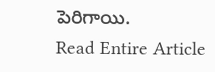పెరిగాయి.
Read Entire Article